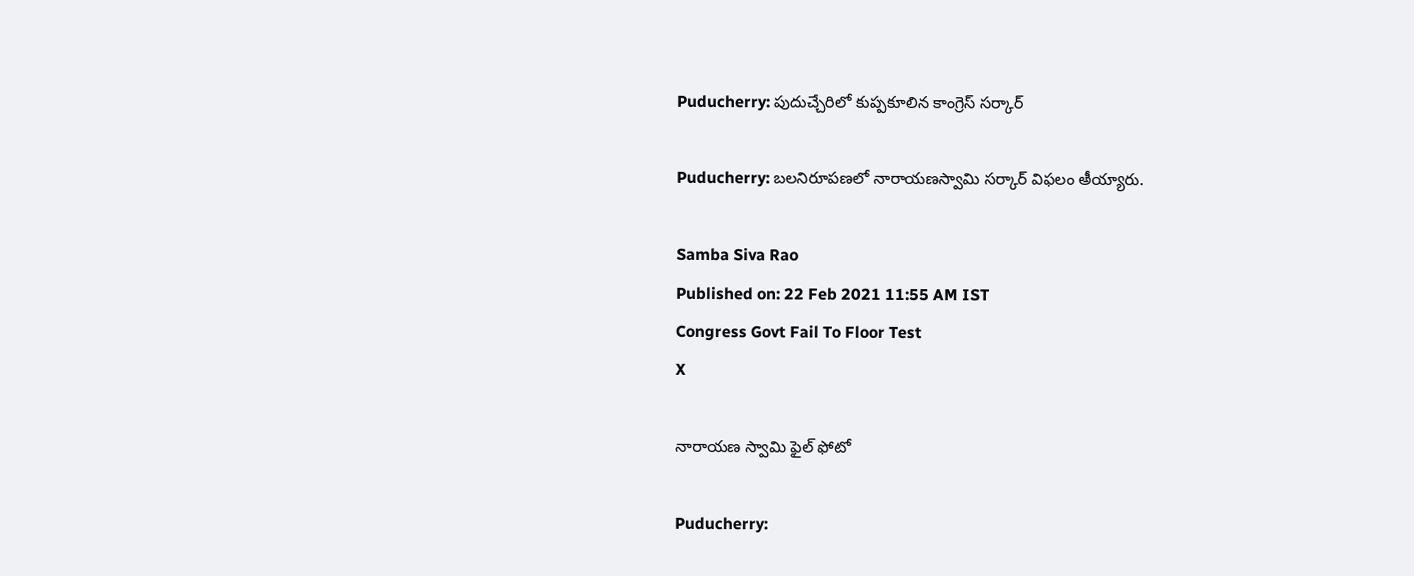Puducherry: పుదుచ్చేరిలో కుప్పకూలిన కాంగ్రెస్‌ సర్కార్

Puducherry: బలనిరూపణలో నారాయణస్వామి సర్కార్‌ విఫలం అీయ్యారు.

Samba Siva Rao
Published on: 22 Feb 2021 11:55 AM IST
Congress Govt Fail To Floor Test
X

నారాయణ స్వామి ఫైల్ ఫోటో

Puducherry: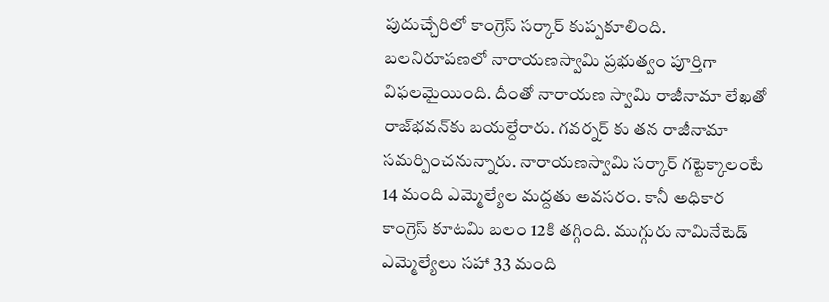పుదుచ్చేరిలో కాంగ్రెస్‌ సర్కార్ కుప్పకూలింది. బలనిరూపణలో నారాయణస్వామి ప్రభుత్వం పూర్తిగా విఫలమైయింది. దీంతో నారాయణ స్వామి రాజీనామా లేఖతో రాజ్‌భవన్‌కు బయల్దేరారు. గవర్నర్ కు తన రాజీనామా సమర్పించనున్నారు. నారాయణస్వామి సర్కార్ గట్టెక్కాలంటే 14 మంది ఎమ్మెల్యేల మద్దతు అవసరం. కానీ అధికార కాంగ్రెస్‌ కూటమి బలం 12కి తగ్గింది. ముగ్గురు నామినేటెడ్‌ ఎమ్మెల్యేలు సహా 33 మంది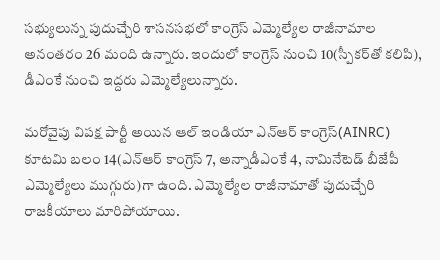సభ్యులున్న పుదుచ్చేరి శాసనసభలో కాంగ్రెస్‌ ఎమ్మెల్యేల రాజీనామాల అనంతరం 26 మంది ఉన్నారు. ఇందులో కాంగ్రెస్‌ నుంచి 10(స్పీకర్‌తో కలిపి), డీఎంకే నుంచి ఇద్దరు ఎమ్మెల్యేలున్నారు.

మరోవైపు విపక్ష పార్టీ అయిన ఆల్‌ ఇండియా ఎన్‌ఆర్‌ కాంగ్రెస్‌(AINRC) కూటమి బలం 14(ఎన్‌ఆర్‌ కాంగ్రెస్‌ 7, అన్నాడీఎంకే 4, నామినేటెడ్‌ బీజేపీ ఎమ్మెల్యేలు ముగ్గురు)గా ఉంది. ఎమ్మెల్యేల రాజీనామాతో పుదుచ్చేరి రాజకీయాలు మారిపోయాయి.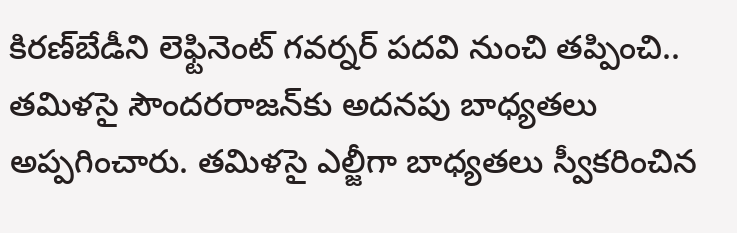కిరణ్‌బేడీని లెఫ్టినెంట్‌ గవర్నర్‌ పదవి నుంచి తప్పించి.. తమిళసై సౌందరరాజన్‌కు అదనపు బాధ్యతలు అప్పగించారు. తమిళసై ఎల్జీగా బాధ్యతలు స్వీకరించిన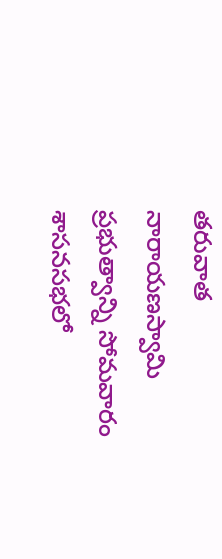తరువాత నారాయణస్వామి ప్రభుత్వాన్ని సోమవారం శాసనసభలో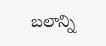బలాన్ని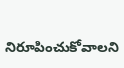నిరూపించుకోవాలని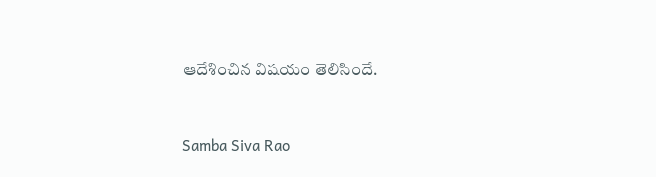ఆదేశించిన విషయం తెలిసిందే.


Samba Siva Rao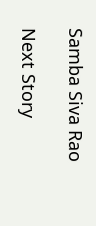Samba Siva Rao

Next Story